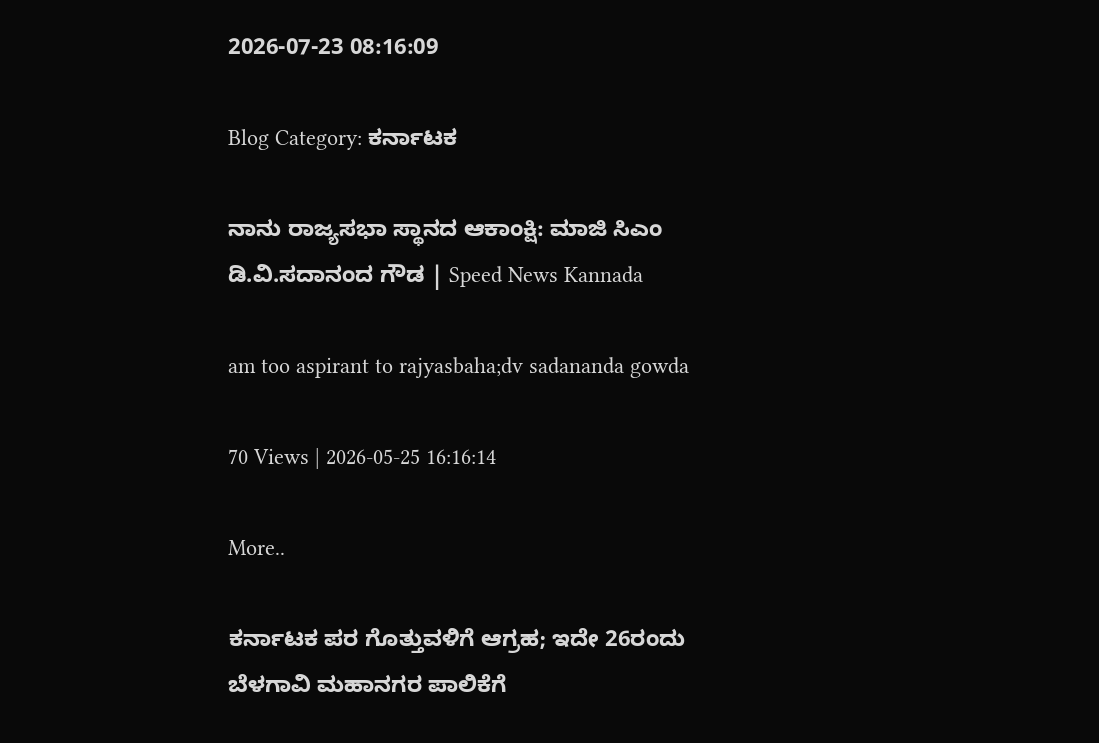2026-07-23 08:16:09

Blog Category: ಕರ್ನಾಟಕ

ನಾನು ರಾಜ್ಯಸಭಾ ಸ್ಥಾನದ ಆಕಾಂಕ್ಷಿ: ಮಾಜಿ ಸಿಎಂ ಡಿ.ವಿ.ಸದಾನಂದ ಗೌಡ | Speed News Kannada

am too aspirant to rajyasbaha;dv sadananda gowda

70 Views | 2026-05-25 16:16:14

More..

ಕರ್ನಾಟಕ ಪರ ಗೊತ್ತುವಳಿಗೆ ಆಗ್ರಹ; ಇದೇ 26ರಂದು ಬೆಳಗಾವಿ ಮಹಾನಗರ ಪಾಲಿಕೆಗೆ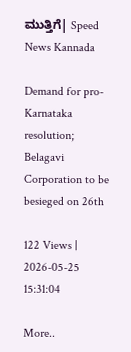ಮುತ್ತಿಗೆ| Speed News Kannada

Demand for pro-Karnataka resolution; Belagavi Corporation to be besieged on 26th

122 Views | 2026-05-25 15:31:04

More..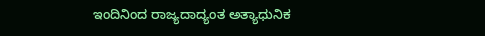ಇಂದಿನಿಂದ ರಾಜ್ಯದಾದ್ಯಂತ ಅತ್ಯಾಧುನಿಕ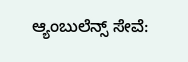ಆ್ಯಂಬುಲೆನ್ಸ್ ಸೇವೆ: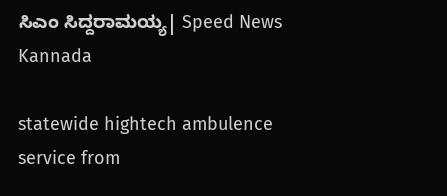ಸಿಎಂ ಸಿದ್ದರಾಮಯ್ಯ| Speed News Kannada

statewide hightech ambulence service from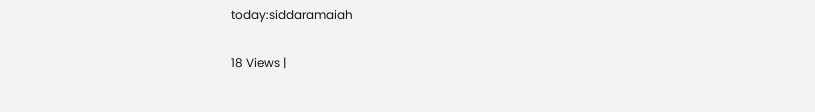today:siddaramaiah

18 Views |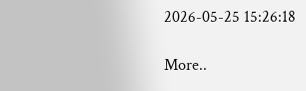2026-05-25 15:26:18

More..